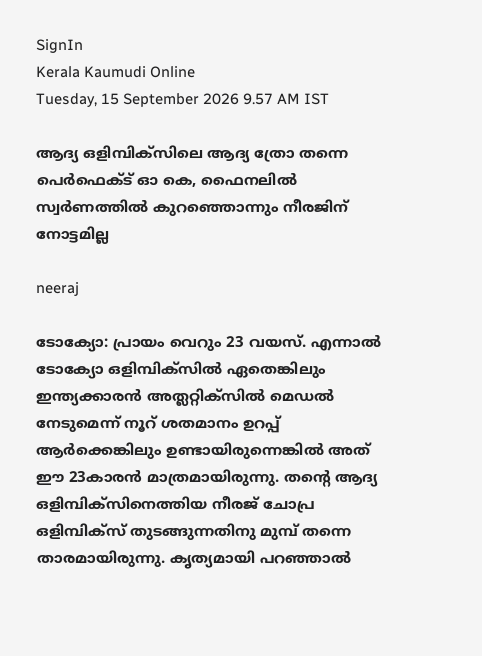SignIn
Kerala Kaumudi Online
Tuesday, 15 September 2026 9.57 AM IST

ആദ്യ ഒളിമ്പിക്സിലെ ആദ്യ ത്രോ തന്നെ പെർഫെക്ട് ഓ കെ, ഫൈനലിൽ സ്വർണത്തിൽ കുറഞ്ഞൊന്നും നീരജിന് നോട്ടമില്ല

neeraj

ടോക്യോ: പ്രായം വെറും 23 വയസ്. എന്നാൽ ടോക്യോ ഒളിമ്പിക്സിൽ ഏതെങ്കിലും ഇന്ത്യക്കാരൻ അത്ലറ്റിക്സിൽ മെഡൽ നേടുമെന്ന് നൂറ് ശതമാനം ഉറപ്പ് ആർക്കെങ്കിലും ഉണ്ടായിരുന്നെങ്കിൽ അത് ഈ 23കാരൻ മാത്രമായിരുന്നു. തന്റെ ആദ്യ ഒളിമ്പിക്സിനെത്തിയ നീരജ് ചോപ്ര ഒളിമ്പിക്സ് തുടങ്ങുന്നതിനു മുമ്പ് തന്നെ താരമായിരുന്നു. കൃത്യമായി പറഞ്ഞാൽ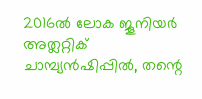2016ൽ ലോക ജൂനിയർ അത്ലറ്റിക് ചാമ്പ്യൻഷിപ്പിൽ, തന്റെ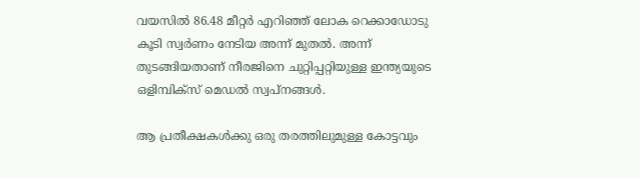വയസിൽ 86.48 മീറ്റർ എറിഞ്ഞ് ലോക റെക്കാഡോടു കൂടി സ്വർണം നേടിയ അന്ന് മുതൽ. അന്ന് തുടങ്ങിയതാണ് നീരജിനെ ചുറ്റിപ്പറ്റിയുള്ള ഇന്ത്യയുടെ ഒളിമ്പിക്സ് മെഡൽ സ്വപ്നങ്ങൾ.

ആ പ്രതീക്ഷകൾക്കു ഒരു തരത്തിലുമുള്ള കോട്ടവും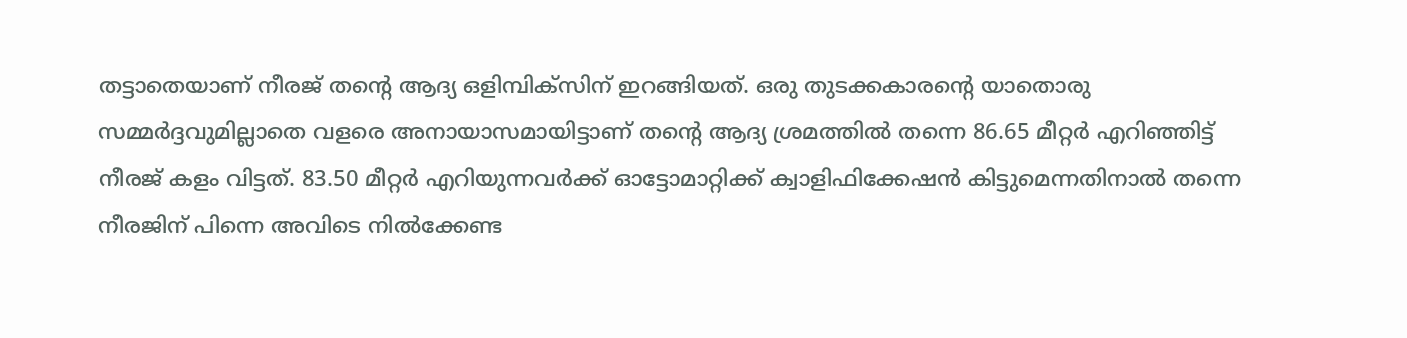തട്ടാതെയാണ് നീരജ് തന്റെ ആദ്യ ഒളിമ്പിക്സിന് ഇറങ്ങിയത്. ഒരു തുടക്കകാരന്റെ യാതൊരു സമ്മർദ്ദവുമില്ലാതെ വളരെ അനായാസമായിട്ടാണ് തന്റെ ആദ്യ ശ്രമത്തിൽ തന്നെ 86.65 മീറ്റർ എറിഞ്ഞിട്ട് നീരജ് കളം വിട്ടത്. 83.50 മീറ്റർ എറിയുന്നവർക്ക് ഓട്ടോമാറ്റിക്ക് ക്വാളിഫിക്കേഷൻ കിട്ടുമെന്നതിനാൽ തന്നെ നീരജിന് പിന്നെ അവിടെ നിൽക്കേണ്ട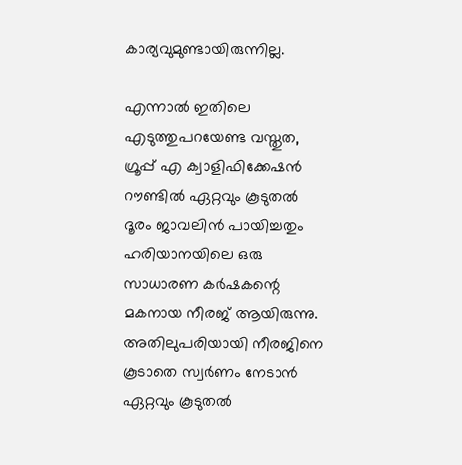കാര്യവുമുണ്ടായിരുന്നില്ല.

എന്നാൽ ഇതിലെ എടുത്തുപറയേണ്ട വസ്തുത, ഗ്രൂപ്പ് എ ക്വാളിഫിക്കേഷൻ റൗണ്ടിൽ ഏറ്റവും കൂടുതൽ ദൂരം ജാവലിൻ പായിച്ചതും ഹരിയാനയിലെ ഒരു സാധാരണ കർഷകന്റെ മകനായ നീരജ് ആയിരുന്നു. അതിലുപരിയായി നീരജിനെ കൂടാതെ സ്വർണം നേടാൻ ഏറ്റവും കൂടുതൽ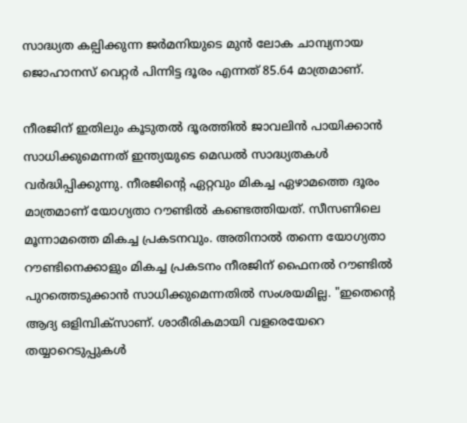സാദ്ധ്യത കല്പിക്കുന്ന ജർമനിയുടെ മുൻ ലോക ചാമ്പ്യനായ ജൊഹാനസ് വെറ്റർ പിന്നിട്ട ദൂരം എന്നത് 85.64 മാത്രമാണ്.

നീരജിന് ഇതിലും കൂടുതൽ ദൂരത്തിൽ ജാവലിൻ പായിക്കാൻ സാധിക്കുമെന്നത് ഇന്ത്യയുടെ മെഡൽ സാദ്ധ്യതകൾ വർദ്ധിപ്പിക്കുന്നു. നീരജിന്റെ ഏറ്റവും മികച്ച ഏഴാമത്തെ ദൂരം മാത്രമാണ് യോഗ്യതാ റൗണ്ടിൽ കണ്ടെത്തിയത്. സീസണിലെ മൂന്നാമത്തെ മികച്ച പ്രകടനവും. അതിനാൽ തന്നെ യോഗ്യതാ റൗണ്ടിനെക്കാളും മികച്ച പ്രകടനം നീരജിന് ഫൈനൽ റൗണ്ടിൽ പുറത്തെടുക്കാൻ സാധിക്കുമെന്നതിൽ സംശയമില്ല. "ഇതെന്റെ ആദ്യ ഒളിമ്പിക്സാണ്. ശാരീരികമായി വളരെയേറെ തയ്യാറെടുപ്പുകൾ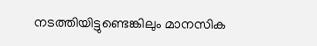നടത്തിയിട്ടുണ്ടെങ്കിലും മാനസിക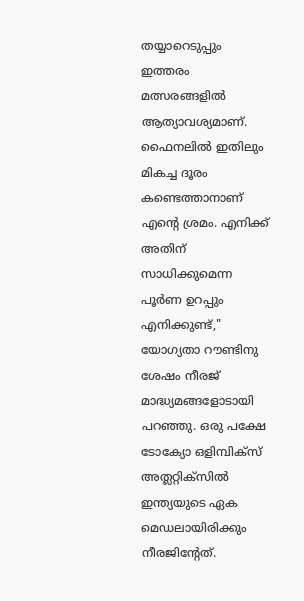തയ്യാറെടുപ്പും ഇത്തരം മത്സരങ്ങളിൽ ആത്യാവശ്യമാണ്. ഫൈനലിൽ ഇതിലും മികച്ച ദൂരം കണ്ടെത്താനാണ് എന്റെ ശ്രമം. എനിക്ക് അതിന് സാധിക്കുമെന്ന പൂർണ ഉറപ്പും എനിക്കുണ്ട്," യോഗ്യതാ റൗണ്ടിനു ശേഷം നീരജ് മാദ്ധ്യമങ്ങളോടായി പറഞ്ഞു. ഒരു പക്ഷേ ടോക്യോ ഒളിമ്പിക്സ് അത്ലറ്റിക്സിൽ ഇന്ത്യയുടെ ഏക മെഡലായിരിക്കും നീരജിന്റേത്.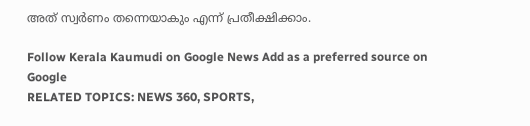അത് സ്വർണം തന്നെയാകും എന്ന് പ്രതീക്ഷിക്കാം.

Follow Kerala Kaumudi on Google News Add as a preferred source on Google
RELATED TOPICS: NEWS 360, SPORTS,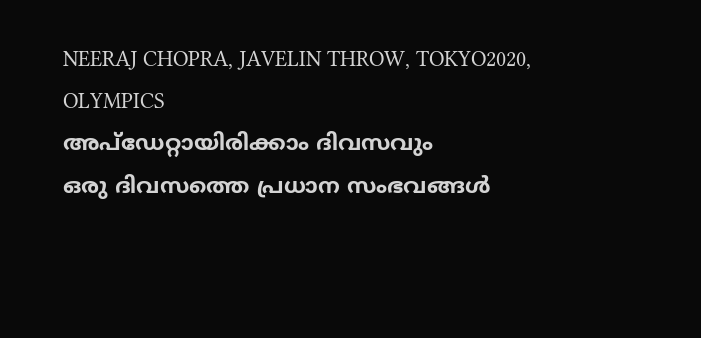NEERAJ CHOPRA, JAVELIN THROW, TOKYO2020, OLYMPICS
അപ്ഡേറ്റായിരിക്കാം ദിവസവും
ഒരു ദിവസത്തെ പ്രധാന സംഭവങ്ങൾ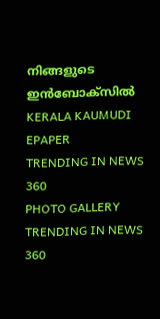നിങ്ങളുടെ ഇൻബോക്സിൽ
KERALA KAUMUDI EPAPER
TRENDING IN NEWS 360
PHOTO GALLERY
TRENDING IN NEWS 360